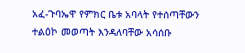አፈ-ጉባኤዋ የምክር ቤቱ አባላት የተሰጣቸውን ተልዕኮ መወጣት እንዳለባቸው አሳሰቡ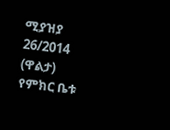ሚያዝያ 26/2014 (ዋልታ) የምክር ቤቱ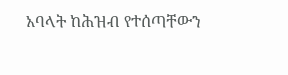አባላት ከሕዝብ የተሰጣቸውን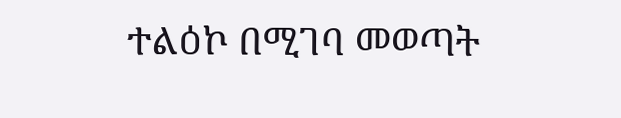ተልዕኮ በሚገባ መወጣት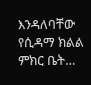እንዳለባቸው የሲዳማ ክልል ምክር ቤት…